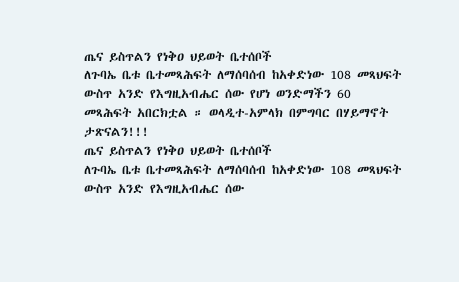ጤና ይስጥልን የነቅዐ ህይወት ቤተሰቦች
ለጉባኤ ቤቱ ቤተመጻሕፍት ለማሰባሰብ ከአቀድነው 108 መጻህፍት ውስጥ አንድ የእግዚአብሔር ሰው የሆነ ወንድማችን 60 መጻሕፍት አበርክቷል ። ወላዲተ-አምላክ በምግባር በሃይማኖት ታጽናልን!!!
ጤና ይስጥልን የነቅዐ ህይወት ቤተሰቦች
ለጉባኤ ቤቱ ቤተመጻሕፍት ለማሰባሰብ ከአቀድነው 108 መጻህፍት ውስጥ አንድ የእግዚአብሔር ሰው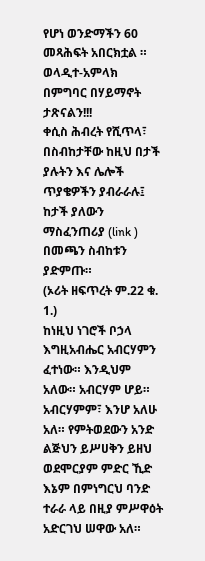የሆነ ወንድማችን 60 መጻሕፍት አበርክቷል ። ወላዲተ-አምላክ በምግባር በሃይማኖት ታጽናልን!!!
ቀሲስ ሕብረት የሺጥላ፣ በስብከታቸው ከዚህ በታች ያሉትን እና ሌሎች ጥያቄዎችን ያብራራሉ፤ ከታች ያለውን ማስፈንጠሪያ (link ) በመጫን ስብከቱን ያድምጡ።
(ኦሪት ዘፍጥረት ም.22 ቁ. 1.)
ከነዚህ ነገሮች ቦኃላ እግዚአብሔር አብርሃምን ፈተነው። እንዲህም አለው። አብርሃም ሆይ። አብርሃምም፣ እንሆ አለሁ አለ። የምትወደውን አንድ ልጅህን ይሥሀቅን ይዘህ ወደሞርያም ምድር ኺድ እኔም በምነግርህ ባንድ ተራራ ላይ በዚያ ምሥዋዕት አድርገህ ሠዋው አለ።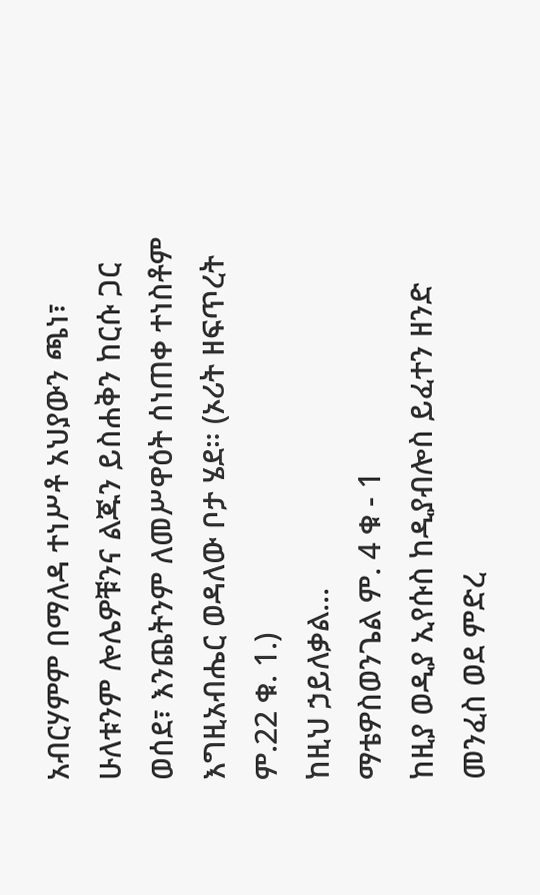አብርሃምም በማለዳ ተነሥቶ አህያውን ጫነ፣ ሁለቱንም ሎሌዎቹንና ልጁን ይስሐቅን ከርሱ ጋር ወሰደ፣ እንጨትንም ለመሥዋዕት ሰነጠቀ ተነስቶም እግዚአብሔር ወዳለው ቦታ ሄደ። (ኦሪት ዘፍጥረት ም.22 ቁ. 1.)
ከዚህ ኃይለቃል...
ማቴዎስወንጌል ም. 4 ቁ - 1
ከዚያ ወዲያ ኢየሱስ ከዲያብሎስ ይፈተን ዘንድ መንፈስ ወደ ምድረ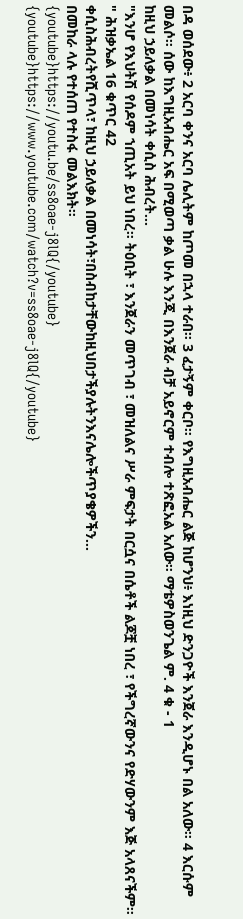በዳ ወሰደው፥ 2 አርባ ቀንና አርባ ሌሊትም ከጦመ በኋላ ተራበ። 3 ፈታኝም ቀርቦ። የእግዚአብሔር ልጅ ከሆንህ፥ እነዚህ ድንጋዮች እንጀራ እንዲሆኑ በል አለው። 4 እርሱም መልሶ። ሰው ከእግዚአብሔር አፍ በሚወጣ ቃል ሁሉ እንጂ በእንጀራ ብቻ አይኖርም ተብሎ ተጽፎአል አለው። ማቴዎስወንጌል ም. 4 ቁ - 1
ከዚህ ኃይለቃል በመነሳት ቀሲስ ሕብረት...
"እንሆ የእህትሽ የሰዶም ኀጢአት ይህ ነበረ። ትዕቢት ፣ እንጀራን መጥገብ ፣ መዝለልና ሥራ ምፍታት በርሷና በሴቶች ልጆቿ ነበረ ፣ የችግረኛውንና የድሃውንም እጅ አላጸናችም። " ሕዝቃኤል 16 ቁጥር 42
ቀሲስሕብረትየሺጥላ፣ ከዚህ ኃይለቃል በመነሳት፣በስብከታቸውከዚህበታችያሉትንእናሌሎችጥያቄዎችን...
በመከራ ላሉ የተሰጠ የተስፋ መልእክት።
{youtube}https://youtu.be/ss8oae-j8lQ{/youtube}
{youtube}https://www.youtube.com/watch?v=ss8oae-j8lQ{/youtube}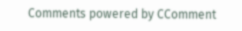Comments powered by CComment